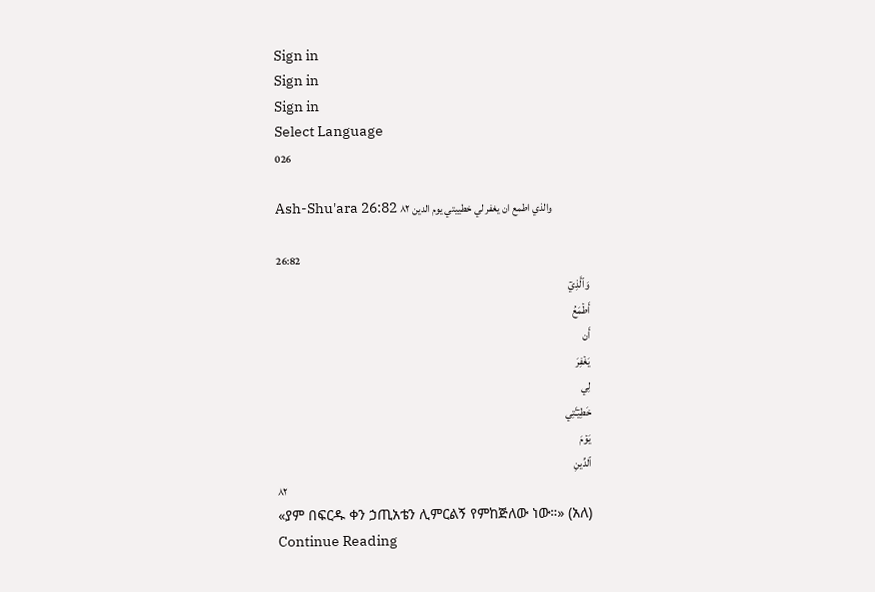Sign in
Sign in
Sign in
Select Language
026

Ash-Shu'ara 26:82 والذي اطمع ان يغفر لي خطييتي يوم الدين ٨٢

26:82
وَٱلَّذِيٓ
أَطۡمَعُ
أَن
يَغۡفِرَ
لِي
خَطِيٓـَٔتِي
يَوۡمَ
ٱلدِّينِ
٨٢
«ያም በፍርዱ ቀን ኃጢአቴን ሊምርልኝ የምከጅለው ነው።» (አለ)
Continue Reading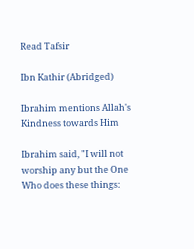Read Tafsir

Ibn Kathir (Abridged)

Ibrahim mentions Allah's Kindness towards Him

Ibrahim said, "I will not worship any but the One Who does these things: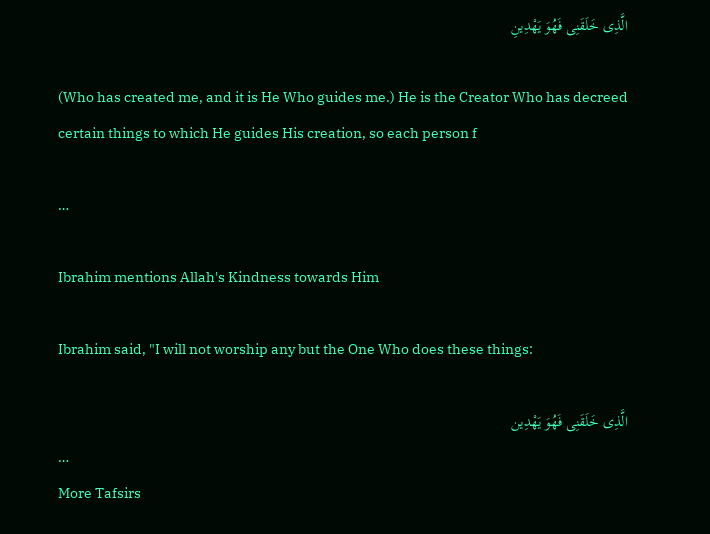الَّذِى خَلَقَنِى فَهُوَ يَهْدِينِ

(Who has created me, and it is He Who guides me.) He is the Creator Who has decreed certain things to which He guides His creation, so each person f

…

Ibrahim mentions Allah's Kindness towards Him

Ibrahim said, "I will not worship any but the One Who does these things:

الَّذِى خَلَقَنِى فَهُوَ يَهْدِين
…
More Tafsirs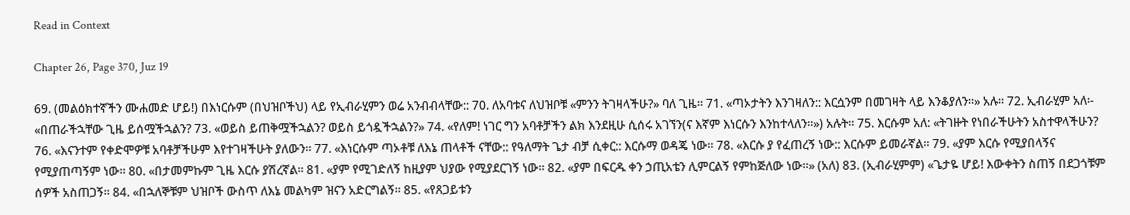Read in Context

Chapter 26, Page 370, Juz 19

69. (መልዕክተኛችን ሙሐመድ ሆይ!) በእነርሱም (በህዝቦችህ) ላይ የኢብራሂምን ወሬ አንብብላቸው:: 70. ለአባቱና ለህዝቦቹ «ምንን ትገዛላችሁ?» ባለ ጊዜ። 71. «ጣኦታትን እንገዛለን:: እርሷንም በመገዛት ላይ እንቆያለን።» አሉ። 72. ኢብራሂም አለ፡- «በጠራችኋቸው ጊዜ ይሰሟችኋልን? 73. «ወይስ ይጠቅሟችኋልን? ወይስ ይጎዷችኋልን?» 74. «የለም! ነገር ግን አባቶቻችን ልክ እንደዚሁ ሲሰሩ አገኘን(ና እኛም እነርሱን እንከተላለን።») አሉት። 75. እርሱም አለ: «ትገዙት የነበራችሁትን አስተዋላችሁን? 76. «እናንተም የቀድሞዎቹ አባቶቻችሁም እየተገዛችሁት ያለውን። 77. «እነርሱም ጣኦቶቹ ለእኔ ጠላቶች ናቸው:: የዓለማት ጌታ ብቻ ሲቀር:: እርሱማ ወዳጄ ነው። 78. «እርሱ ያ የፈጠረኝ ነው:: እርሱም ይመራኛል። 79. «ያም እርሱ የሚያበላኝና የሚያጠጣኝም ነው። 80. «በታመምኩም ጊዜ እርሱ ያሽረኛል። 81. «ያም የሚገድለኝ ከዚያም ህያው የሚያደርገኝ ነው። 82. «ያም በፍርዱ ቀን ኃጢአቴን ሊምርልኝ የምከጅለው ነው።» (አለ) 83. (ኢብራሂምም) «ጌታዬ ሆይ! እውቀትን ስጠኝ በደጋጎቹም ሰዎች አስጠጋኝ። 84. «በኋለኞቹም ህዝቦች ውስጥ ለእኔ መልካም ዝናን አድርግልኝ። 85. «የጸጋይቱን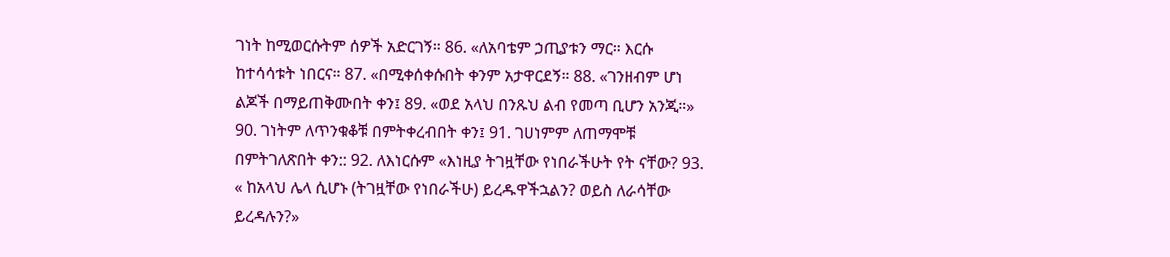ገነት ከሚወርሱትም ሰዎች አድርገኝ። 86. «ለአባቴም ኃጢያቱን ማር። እርሱ ከተሳሳቱት ነበርና። 87. «በሚቀሰቀሱበት ቀንም አታዋርደኝ። 88. «ገንዘብም ሆነ ልጆች በማይጠቅሙበት ቀን፤ 89. «ወደ አላህ በንጹህ ልብ የመጣ ቢሆን አንጂ።» 90. ገነትም ለጥንቁቆቹ በምትቀረብበት ቀን፤ 91. ገሀነምም ለጠማሞቹ በምትገለጽበት ቀን:: 92. ለእነርሱም «እነዚያ ትገዟቸው የነበራችሁት የት ናቸው? 93. « ከአላህ ሌላ ሲሆኑ (ትገዟቸው የነበራችሁ) ይረዱዋችኋልን? ወይስ ለራሳቸው ይረዳሉን?»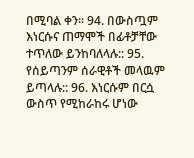በሚባል ቀን። 94. በውስጧም እነርሱና ጠማሞች በፊቶቻቸው ተጥለው ይንከባለላሉ:: 95. የሰይጣንም ሰራዊቶች መላዉም ይጣላሉ:: 96. እነርሱም በርሷ ውስጥ የሚከራከሩ ሆነው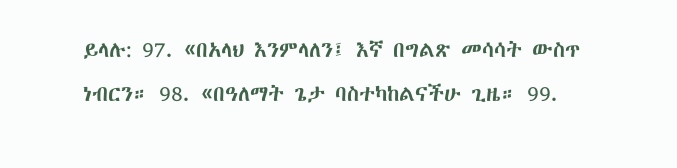ይላሉ: 97. «በአላህ እንምላለን፤ እኛ በግልጽ መሳሳት ውስጥ ነብርን። 98. «በዓለማት ጌታ ባስተካከልናችሁ ጊዜ። 99.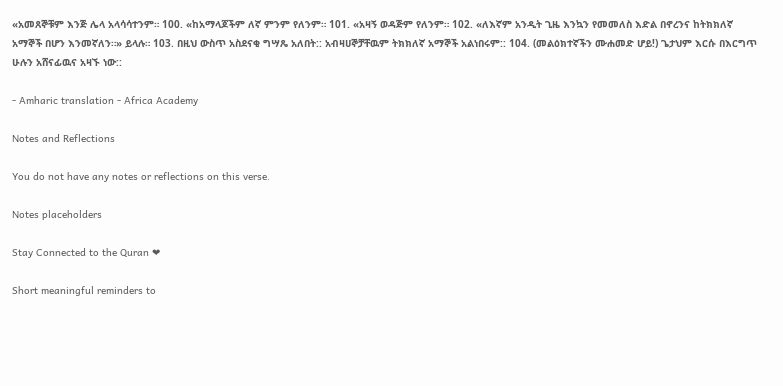«አመጸኞቹም እንጅ ሌላ አላሳሳተንም። 100. «ከአማላጆችም ለኛ ምንም የለንም። 101. «አዛኝ ወዳጅም የለንም። 102. «ለእኛም አንዲት ጊዜ እንኳን የመመለስ እድል በኖረንና ከትክክለኛ አማኞች በሆን እንመኛለን።» ይላሉ። 103. በዚህ ውስጥ አስደናቂ ግሣጼ አለበት:: አብዛሀኞቻቸዉም ትክክለኛ አማኞች አልነበሩም:: 104. (መልዕክተኛችን ሙሐመድ ሆይ!) ጌታህም እርሱ በእርግጥ ሁሉን አሸናፊዉና አዛኙ ነው::

- Amharic translation - Africa Academy

Notes and Reflections

You do not have any notes or reflections on this verse.

Notes placeholders

Stay Connected to the Quran ❤

Short meaningful reminders to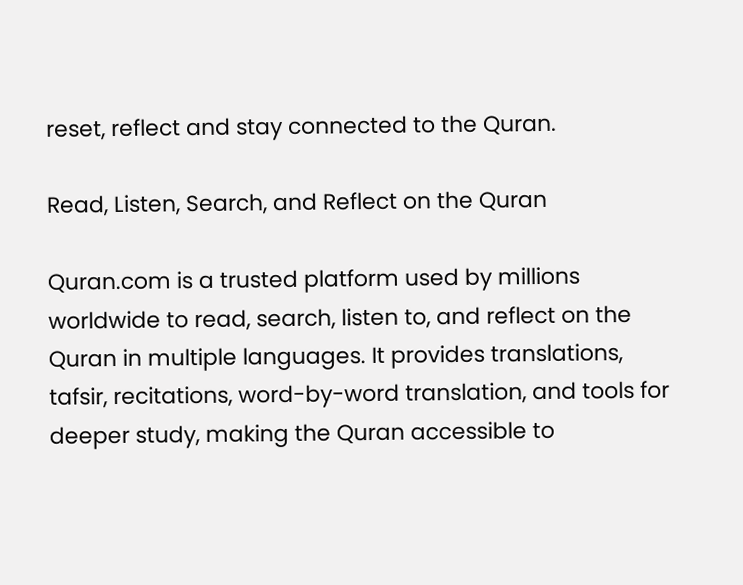reset, reflect and stay connected to the Quran.

Read, Listen, Search, and Reflect on the Quran

Quran.com is a trusted platform used by millions worldwide to read, search, listen to, and reflect on the Quran in multiple languages. It provides translations, tafsir, recitations, word-by-word translation, and tools for deeper study, making the Quran accessible to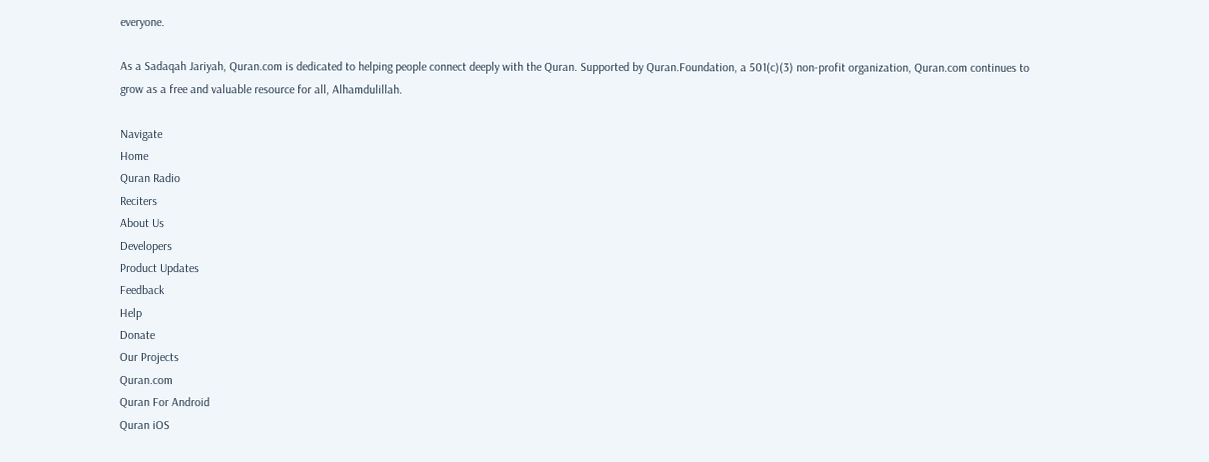everyone.

As a Sadaqah Jariyah, Quran.com is dedicated to helping people connect deeply with the Quran. Supported by Quran.Foundation, a 501(c)(3) non-profit organization, Quran.com continues to grow as a free and valuable resource for all, Alhamdulillah.

Navigate
Home
Quran Radio
Reciters
About Us
Developers
Product Updates
Feedback
Help
Donate
Our Projects
Quran.com
Quran For Android
Quran iOS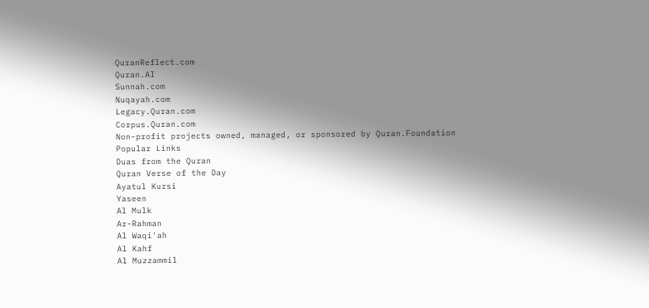QuranReflect.com
Quran.AI
Sunnah.com
Nuqayah.com
Legacy.Quran.com
Corpus.Quran.com
Non-profit projects owned, managed, or sponsored by Quran.Foundation
Popular Links
Duas from the Quran
Quran Verse of the Day
Ayatul Kursi
Yaseen
Al Mulk
Ar-Rahman
Al Waqi'ah
Al Kahf
Al Muzzammil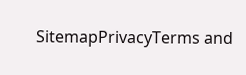SitemapPrivacyTerms and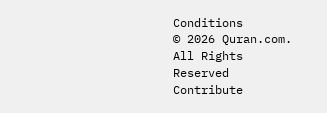Conditions
© 2026 Quran.com. All Rights Reserved
Contribute